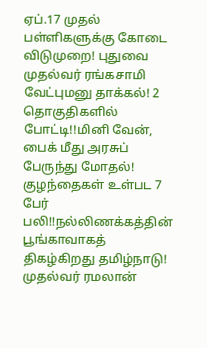ஏப்.17 முதல் பள்ளிகளுக்கு கோடை விடுமுறை! புதுவை முதல்வர் ரங்கசாமி வேட்புமனு தாக்கல்! 2 தொகுதிகளில் போட்டி!!மினி வேன், பைக் மீது அரசுப் பேருந்து மோதல்! குழந்தைகள் உள்பட 7 பேர் பலி!!நல்லிணக்கத்தின் பூங்காவாகத் திகழ்கிறது தமிழ்நாடு! முதல்வர் ரமலான்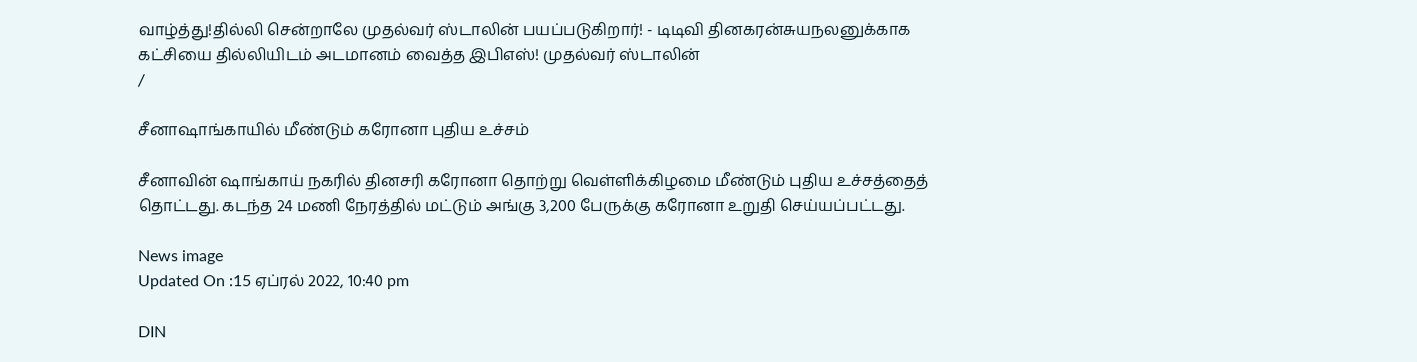வாழ்த்து!தில்லி சென்றாலே முதல்வர் ஸ்டாலின் பயப்படுகிறார்! - டிடிவி தினகரன்சுயநலனுக்காக கட்சியை தில்லியிடம் அடமானம் வைத்த இபிஎஸ்! முதல்வர் ஸ்டாலின்
/

சீனாஷாங்காயில் மீண்டும் கரோனா புதிய உச்சம்

சீனாவின் ஷாங்காய் நகரில் தினசரி கரோனா தொற்று வெள்ளிக்கிழமை மீண்டும் புதிய உச்சத்தைத் தொட்டது. கடந்த 24 மணி நேரத்தில் மட்டும் அங்கு 3,200 பேருக்கு கரோனா உறுதி செய்யப்பட்டது.

News image
Updated On :15 ஏப்ரல் 2022, 10:40 pm

DIN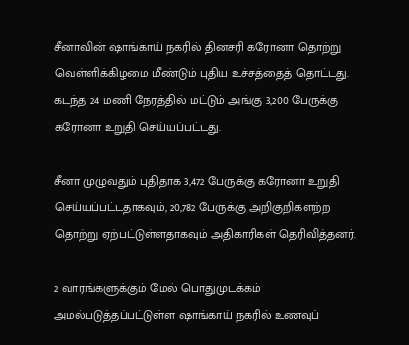சீனாவின் ஷாங்காய் நகரில் தினசரி கரோனா தொற்று வெள்ளிக்கிழமை மீண்டும் புதிய உச்சத்தைத் தொட்டது. கடந்த 24 மணி நேரத்தில் மட்டும் அங்கு 3,200 பேருக்கு கரோனா உறுதி செய்யப்பட்டது.

சீனா முழுவதும் புதிதாக 3,472 பேருக்கு கரோனா உறுதி செய்யப்பட்டதாகவும், 20,782 பேருக்கு அறிகுறிகளற்ற தொற்று ஏற்பட்டுள்ளதாகவும் அதிகாரிகள் தெரிவித்தனர்.

2 வாரங்களுக்கும் மேல் பொதுமுடக்கம் அமல்படுத்தப்பட்டுள்ள ஷாங்காய் நகரில் உணவுப்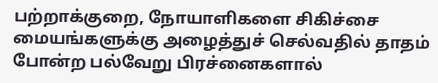பற்றாக்குறை, நோயாளிகளை சிகிச்சை மையங்களுக்கு அழைத்துச் செல்வதில் தாதம் போன்ற பல்வேறு பிரச்னைகளால்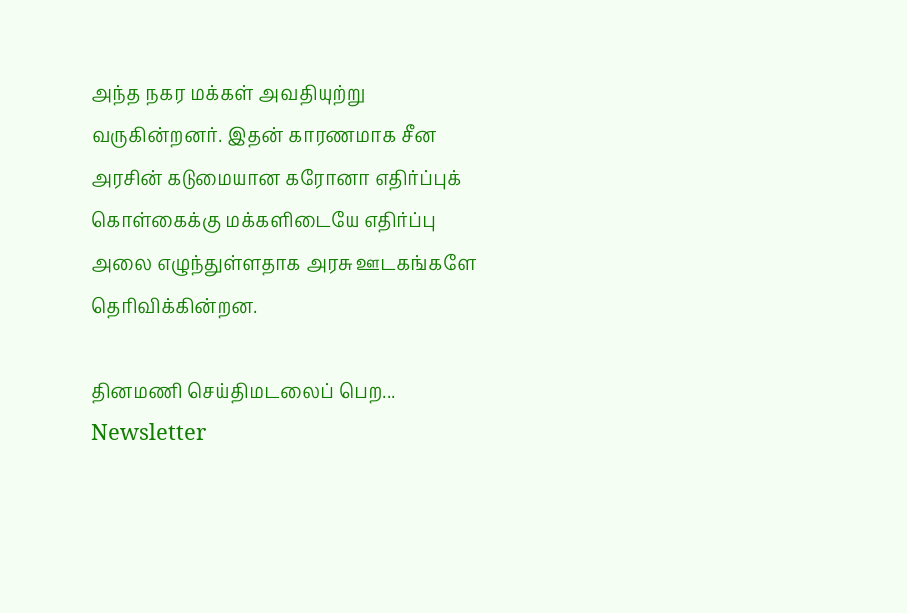அந்த நகர மக்கள் அவதியுற்று வருகின்றனர். இதன் காரணமாக சீன அரசின் கடுமையான கரோனா எதிர்ப்புக் கொள்கைக்கு மக்களிடையே எதிர்ப்பு அலை எழுந்துள்ளதாக அரசு ஊடகங்களே தெரிவிக்கின்றன.

தினமணி செய்திமடலைப் பெற... Newsletter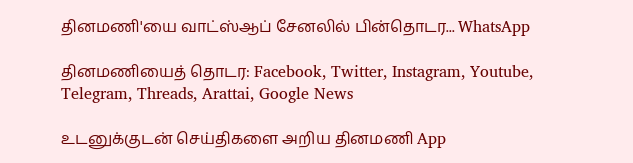தினமணி'யை வாட்ஸ்ஆப் சேனலில் பின்தொடர... WhatsApp

தினமணியைத் தொடர: Facebook, Twitter, Instagram, Youtube, Telegram, Threads, Arattai, Google News

உடனுக்குடன் செய்திகளை அறிய தினமணி App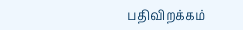பதிவிறக்கம்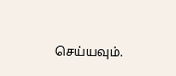செய்யவும்.